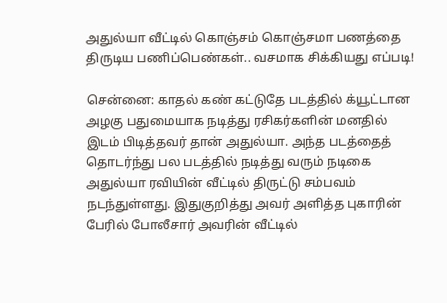அதுல்யா வீட்டில் கொஞ்சம் கொஞ்சமா பணத்தை திருடிய பணிப்பெண்கள்.. வசமாக சிக்கியது எப்படி!

சென்னை: காதல் கண் கட்டுதே படத்தில் க்யூட்டான அழகு பதுமையாக நடித்து ரசிகர்களின் மனதில் இடம் பிடித்தவர் தான் அதுல்யா. அந்த படத்தைத் தொடர்ந்து பல படத்தில் நடித்து வரும் நடிகை அதுல்யா ரவியின் வீட்டில் திருட்டு சம்பவம் நடந்துள்ளது. இதுகுறித்து அவர் அளித்த புகாரின் பேரில் போலீசார் அவரின் வீட்டில்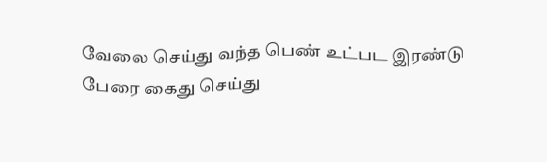வேலை செய்து வந்த பெண் உட்பட இரண்டு பேரை கைது செய்து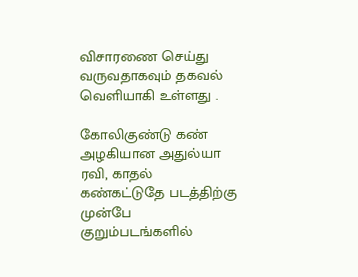விசாரணை செய்து வருவதாகவும் தகவல் வெளியாகி உள்ளது .

கோலிகுண்டு கண் அழகியான அதுல்யா ரவி, காதல் கண்கட்டுதே படத்திற்கு முன்பே குறும்படங்களில்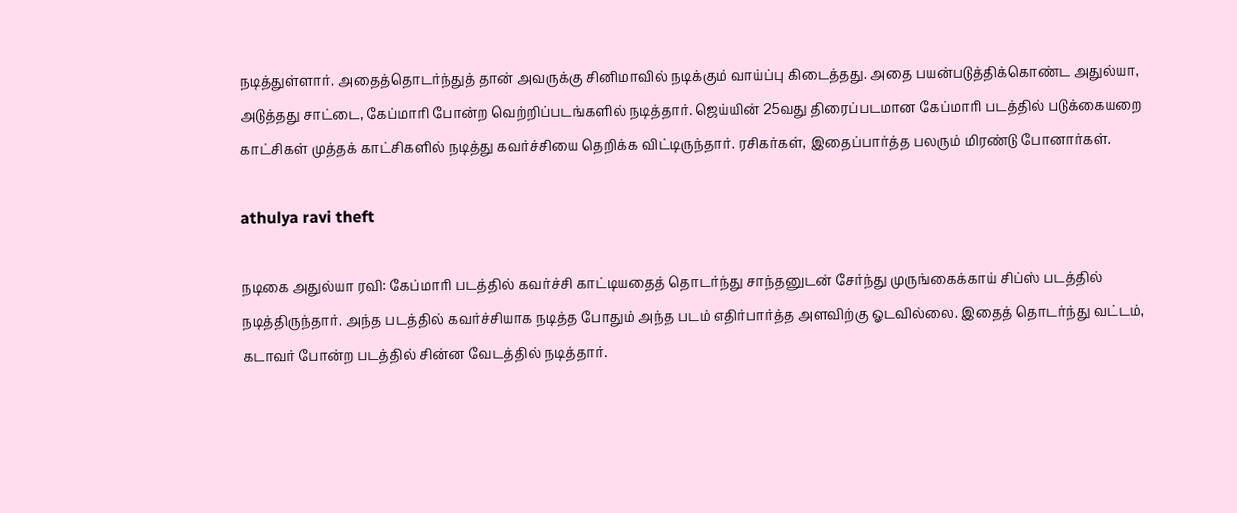நடித்துள்ளார். அதைத்தொடர்ந்துத் தான் அவருக்கு சினிமாவில் நடிக்கும் வாய்ப்பு கிடைத்தது. அதை பயன்படுத்திக்கொண்ட அதுல்யா, அடுத்தது சாட்டை, கேப்மாரி போன்ற வெற்றிப்படங்களில் நடித்தார். ஜெய்யின் 25வது திரைப்படமான கேப்மாரி படத்தில் படுக்கையறை காட்சிகள் முத்தக் காட்சிகளில் நடித்து கவர்ச்சியை தெறிக்க விட்டிருந்தார். ரசிகர்கள், இதைப்பார்த்த பலரும் மிரண்டு போனார்கள்.

athulya ravi theft

நடிகை அதுல்யா ரவி: கேப்மாரி படத்தில் கவர்ச்சி காட்டியதைத் தொடர்ந்து சாந்தனுடன் சேர்ந்து முருங்கைக்காய் சிப்ஸ் படத்தில் நடித்திருந்தார். அந்த படத்தில் கவர்ச்சியாக நடித்த போதும் அந்த படம் எதிர்பார்த்த அளவிற்கு ஓடவில்லை. இதைத் தொடர்ந்து வட்டம், கடாவர் போன்ற படத்தில் சின்ன வேடத்தில் நடித்தார்.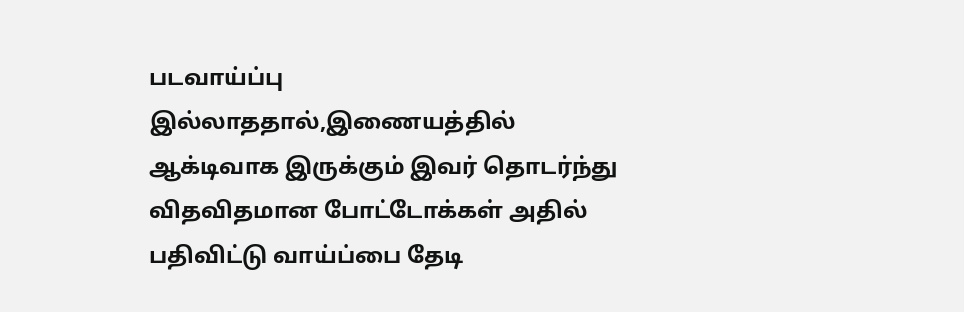படவாய்ப்பு இல்லாததால்,இணையத்தில் ஆக்டிவாக இருக்கும் இவர் தொடர்ந்து விதவிதமான போட்டோக்கள் அதில் பதிவிட்டு வாய்ப்பை தேடி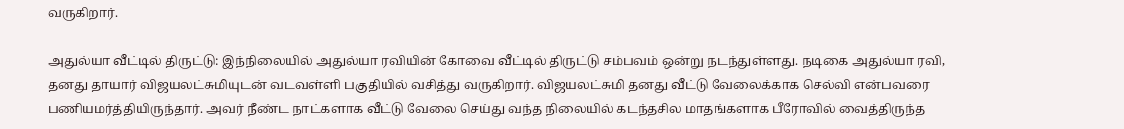வருகிறார்.

அதுல்யா வீட்டில் திருட்டு: இந்நிலையில் அதுல்யா ரவியின் கோவை வீட்டில் திருட்டு சம்பவம் ஒன்று நடந்துள்ளது. நடிகை அதுல்யா ரவி, தனது தாயார் விஜயலட்சுமியுடன் வடவள்ளி பகுதியில் வசித்து வருகிறார். விஜயலட்சுமி தனது வீட்டு வேலைக்காக செல்வி என்பவரை பணியமர்த்தியிருந்தார். அவர் நீண்ட நாட்களாக வீட்டு வேலை செய்து வந்த நிலையில் கடந்தசில மாதங்களாக பீரோவில் வைத்திருந்த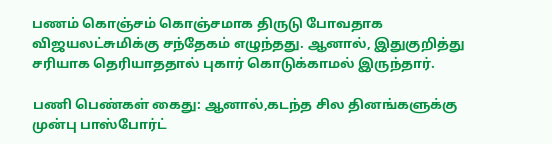பணம் கொஞ்சம் கொஞ்சமாக திருடு போவதாக விஜயலட்சுமிக்கு சந்தேகம் எழுந்தது. ஆனால், இதுகுறித்து சரியாக தெரியாததால் புகார் கொடுக்காமல் இருந்தார்.

பணி பெண்கள் கைது: ஆனால்,கடந்த சில தினங்களுக்கு முன்பு பாஸ்போர்ட்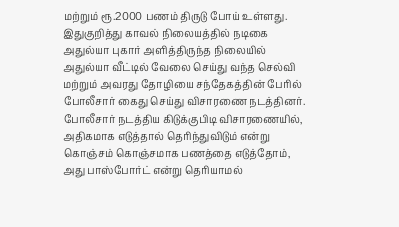மற்றும் ரூ.2000 பணம் திருடு போய் உள்ளது. இதுகுறித்து காவல் நிலையத்தில் நடிகை அதுல்யா புகார் அளித்திருந்த நிலையில் அதுல்யா வீட்டில் வேலை செய்து வந்த செல்வி மற்றும் அவரது தோழியை சந்தேகத்தின் பேரில் போலீசார் கைது செய்து விசாரணை நடத்தினர். போலீசார் நடத்திய கிடுக்குபிடி விசாரணையில், அதிகமாக எடுத்தால் தெரிந்துவிடும் என்று கொஞ்சம் கொஞ்சமாக பணத்தை எடுத்தோம், அது பாஸ்போர்ட் என்று தெரியாமல்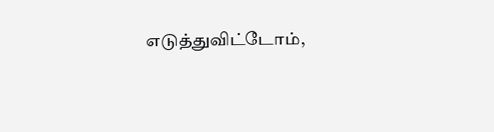எடுத்துவிட்டோம்,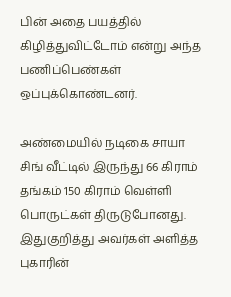பின் அதை பயத்தில் கிழித்துவிட்டோம் என்று அந்த பணிப்பெண்கள் ஒப்புக்கொண்டனர்.

அண்மையில் நடிகை சாயா சிங் வீட்டில் இருந்து 66 கிராம் தங்கம் 150 கிராம் வெள்ளி பொருட்கள் திருடுபோனது. இதுகுறித்து அவர்கள் அளித்த புகாரின்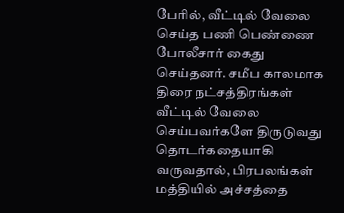பேரில், வீட்டில் வேலை செய்த பணி பெண்ணை போலீசார் கைது செய்தனர். சமீப காலமாக திரை நட்சத்திரங்கள் வீட்டில் வேலை செய்பவர்களே திருடுவது தொடர்கதையாகி வருவதால், பிரபலங்கள் மத்தியில் அச்சத்தை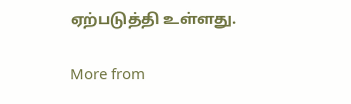ஏற்படுத்தி உள்ளது.

More from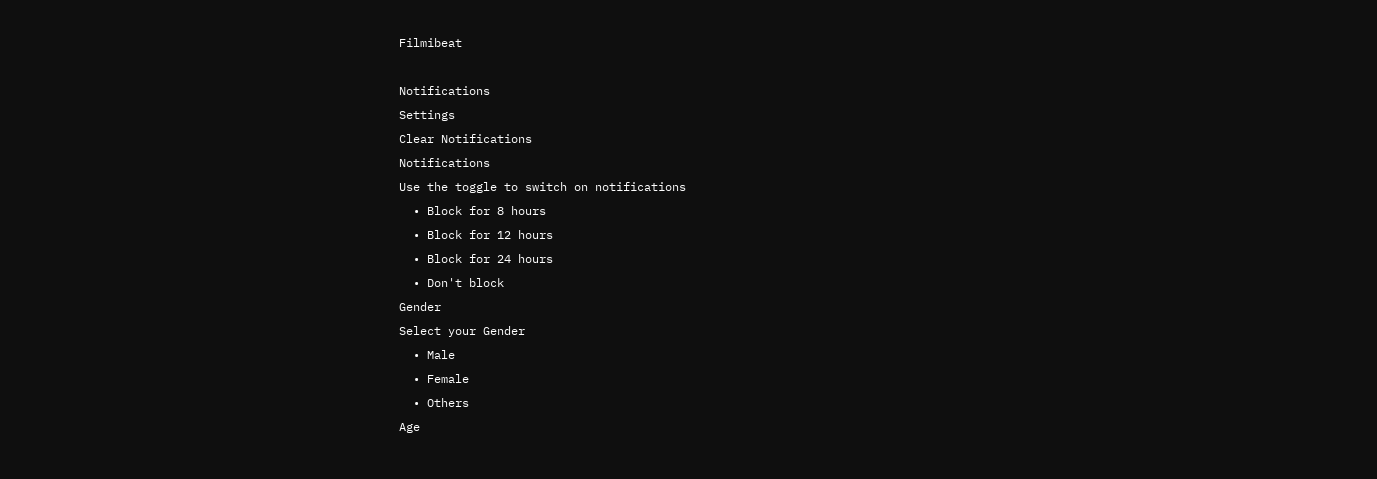Filmibeat

Notifications
Settings
Clear Notifications
Notifications
Use the toggle to switch on notifications
  • Block for 8 hours
  • Block for 12 hours
  • Block for 24 hours
  • Don't block
Gender
Select your Gender
  • Male
  • Female
  • Others
Age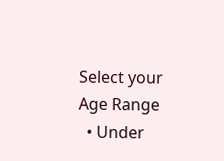Select your Age Range
  • Under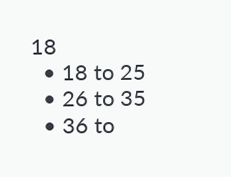18
  • 18 to 25
  • 26 to 35
  • 36 to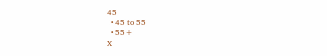45
  • 45 to 55
  • 55+
X